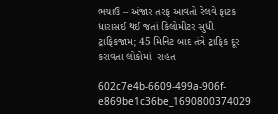ભચાઉ – અંજાર તરફ આવતો રેલવે ફાટક ધારાસઈ થઈ જતાં કિલોમીટર સુધી ટ્રાફિકજામ; 45 મિનિટ બાદ તંત્રે ટ્રાફિક દૂર કરાવતા લોકોમાં  રાહત

602c7e4b-6609-499a-906f-e869be1c36be_1690800374029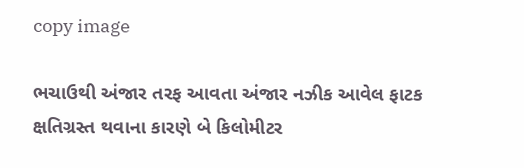copy image

ભચાઉથી અંજાર તરફ આવતા અંજાર નઝીક આવેલ ફાટક ક્ષતિગ્રસ્ત થવાના કારણે બે કિલોમીટર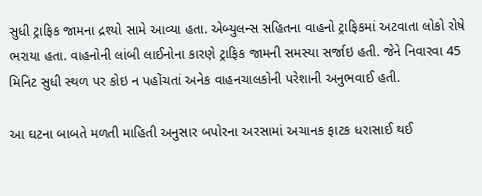સુધી ટ્રાફિક જામના દ્રશ્યો સામે આવ્યા હતા. એબ્યુલન્સ સહિતના વાહનો ટ્રાફિકમાં અટવાતા લોકો રોષે ભરાયા હતા. વાહનોની લાંબી લાઈનોના કારણે ટ્રાફિક જામની સમસ્યા સર્જાઇ હતી. જેને નિવારવા 45 મિનિટ સુધી સ્થળ પર કોઇ ન પહોંચતાં અનેક વાહનચાલકોની પરેશાની અનુભવાઈ હતી.

આ ઘટના બાબતે મળતી માહિતી અનુસાર બપોરના અરસામાં અચાનક ફાટક ધરાસાઈ થઈ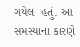ગયેલ  હતું. આ સમસ્યાના કારણે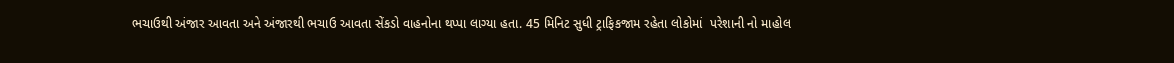ભચાઉથી અંજાર આવતા અને અંજારથી ભચાઉ આવતા સેંકડો વાહનોના થપ્પા લાગ્યા હતા. 45 મિનિટ સુધી ટ્રાફિકજામ રહેતા લોકોમાં  પરેશાની નો માહોલ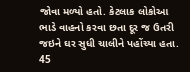જોવા મળ્યો હતો. કેટલાક લોકોઆ ભાડે વાહનો કરવા છતા દૂર જ ઉતરી જઇને ઘર સુધી ચાલીને પહોંચ્યા હતા. 45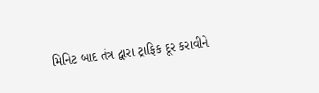મિનિટ બાદ તંત્ર દ્વારા ટ્રાફિક દૂર કરાવીને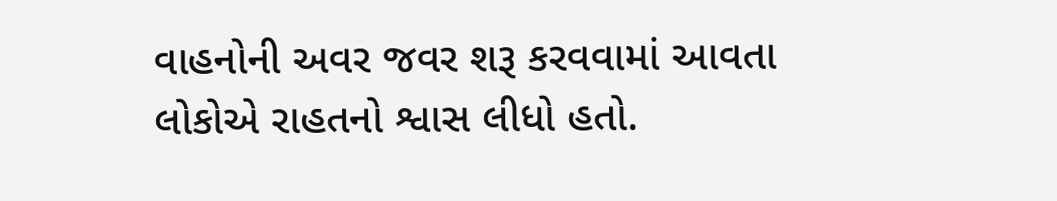વાહનોની અવર જવર શરૂ કરવવામાં આવતા લોકોએ રાહતનો શ્વાસ લીધો હતો.